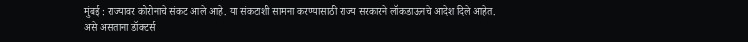मुंबई : राज्यावर कोरोनाचे संकट आले आहे. या संकटाशी सामना करण्यासाठी राज्य सरकारने लॉकडाऊनचे आदेश दिले आहेत. असे असताना डॉक्टर्स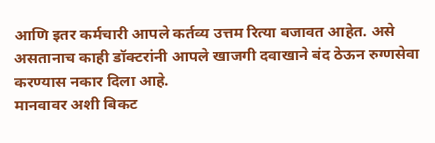आणि इतर कर्मचारी आपले कर्तव्य उत्तम रित्या बजावत आहेत. असे असतानाच काही डॉक्टरांनी आपले खाजगी दवाखाने बंद ठेऊन रुग्णसेवा करण्यास नकार दिला आहे.
मानवावर अशी बिकट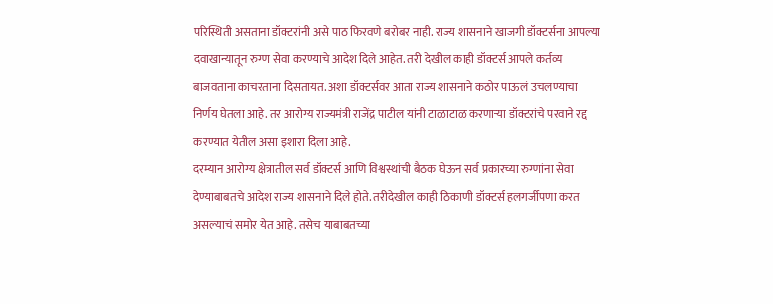परिस्थिती असताना डॉक्टरांनी असे पाठ फिरवणे बरोबर नाही. राज्य शासनाने खाजगी डॉक्टर्सना आपल्या दवाखान्यातून रुग्ण सेवा करण्याचे आदेश दिले आहेत. तरी देखील काही डॉक्टर्स आपले कर्तव्य बाजवताना काचरताना दिसतायत. अशा डॉक्टर्सवर आता राज्य शासनाने कठोर पाऊलं उचलण्याचा निर्णय घेतला आहे. तर आरोग्य राज्यमंत्री राजेंद्र पाटील यांनी टाळाटाळ करणाऱ्या डॉक्टरांचे परवाने रद्द करण्यात येतील असा इशारा दिला आहे.
दरम्यान आरोग्य क्षेत्रातील सर्व डॉक्टर्स आणि विश्वस्थांची बैठक घेऊन सर्व प्रकारच्या रुग्णांना सेवा देण्याबाबतचे आदेश राज्य शासनाने दिले होते. तरीदेखील काही ठिकाणी डॉक्टर्स हलगर्जीपणा करत असल्याचं समोर येत आहे. तसेच याबाबतच्या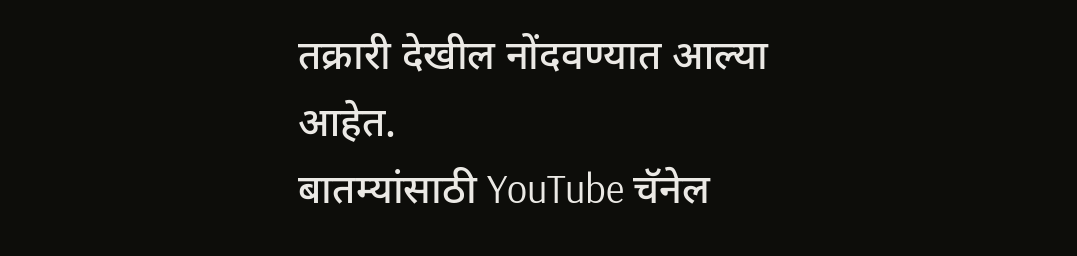तक्रारी देखील नोंदवण्यात आल्या आहेत.
बातम्यांसाठी YouTube चॅनेल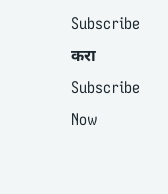Subscribe करा
Subscribe Now